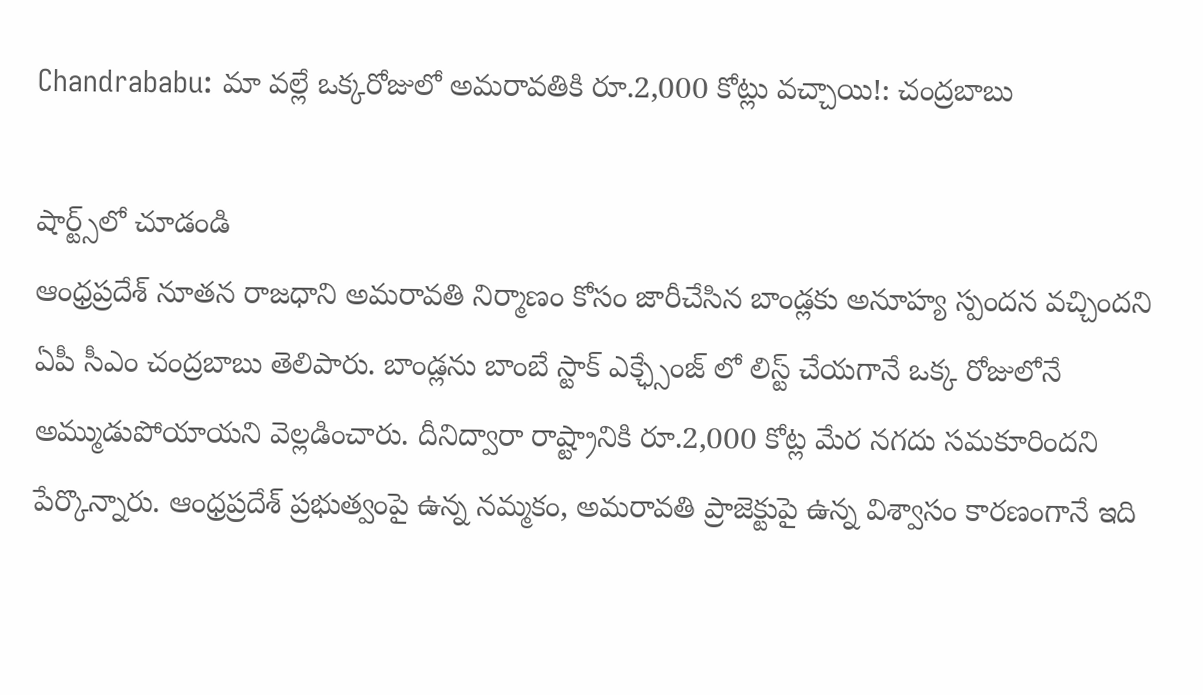Chandrababu: మా వల్లే ఒక్కరోజులో అమరావతికి రూ.2,000 కోట్లు వచ్చాయి!: చంద్రబాబు

షార్ట్స్‌లో చూడండి
ఆంధ్రప్రదేశ్ నూతన రాజధాని అమరావతి నిర్మాణం కోసం జారీచేసిన బాండ్లకు అనూహ్య స్పందన వచ్చిందని ఏపీ సీఎం చంద్రబాబు తెలిపారు. బాండ్లను బాంబే స్టాక్ ఎక్ఛ్సేంజ్ లో లిస్ట్ చేయగానే ఒక్క రోజులోనే అమ్ముడుపోయాయని వెల్లడించారు. దీనిద్వారా రాష్ట్రానికి రూ.2,000 కోట్ల మేర నగదు సమకూరిందని పేర్కొన్నారు. ఆంధ్రప్రదేశ్ ప్రభుత్వంపై ఉన్న నమ్మకం, అమరావతి ప్రాజెక్టుపై ఉన్న విశ్వాసం కారణంగానే ఇది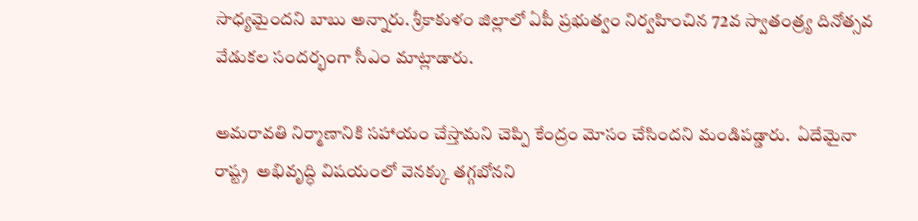సాధ్యమైందని బాబు అన్నారు. శ్రీకాకుళం జిల్లాలో ఏపీ ప్రభుత్వం నిర్వహించిన 72వ స్వాతంత్ర్య దినోత్సవ వేడుకల సందర్భంగా సీఎం మాట్లాడారు.

అమరావతి నిర్మాణానికి సహాయం చేస్తామని చెప్పి కేంద్రం మోసం చేసిందని మండిపడ్డారు.  ఏదేమైనా రాష్ట్ర  అభివృద్ధి విషయంలో వెనక్కు తగ్గబోనని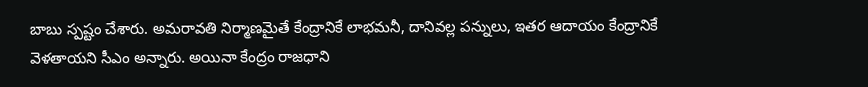బాబు స్పష్టం చేశారు. అమరావతి నిర్మాణమైతే కేంద్రానికే లాభమనీ, దానివల్ల పన్నులు, ఇతర ఆదాయం కేంద్రానికే వెళతాయని సీఎం అన్నారు. అయినా కేంద్రం రాజధాని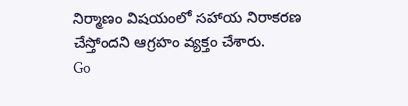నిర్మాణం విషయంలో సహాయ నిరాకరణ చేస్తోందని ఆగ్రహం వ్యక్తం చేశారు.
Go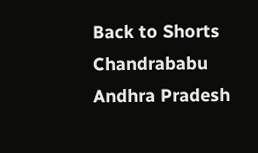Back to Shorts
Chandrababu
Andhra Pradesh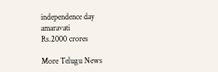independence day
amaravati
Rs.2000 crores

More Telugu News